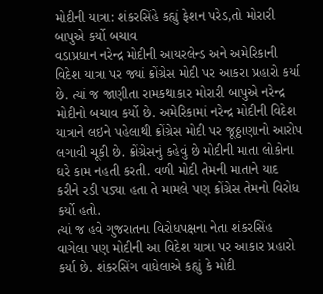મોદીની યાત્રા: શંકરસિંહે કહ્યું ફેશન પરેડ,તો મોરારી બાપુએ કર્યો બચાવ
વડાપ્રધાન નરેન્દ્ર મોદીની આયરલેન્ડ અને અમેરિકાની વિદેશ યાત્રા પર જ્યાં ક્રોંગ્રેસ મોદી પર આકરા પ્રહારો કર્યા છે. ત્યાં જ જાણીતા રામકથાકાર મોરારી બાપુએ નરેન્દ્ર મોદીનો બચાવ કર્યો છે. અમેરિકામાં નરેન્દ્ર મોદીની વિદેશ યાત્રાને લઇને પહેલાથી ક્રોંગ્રેસ મોદી પર જૂઠ્ઠાણાનો આરોપ લગાવી ચૂકી છે. ક્રોંગ્રેસનું કહેવું છે મોદીની માતા લોકોના ઘરે કામ નહતી કરતી. વળી મોદી તેમની માતાને યાદ કરીને રડી પડ્યા હતા તે મામલે પણ ક્રોંગ્રેસ તેમનો વિરોધ કર્યો હતો.
ત્યાં જ હવે ગુજરાતના વિરોધપક્ષના નેતા શંકરસિંહ વાગેલા પણ મોદીની આ વિદેશ યાત્રા પર આકાર પ્રહારો કર્યા છે. શંકરસિંગ વાધેલાએ કહ્યું કે મોદી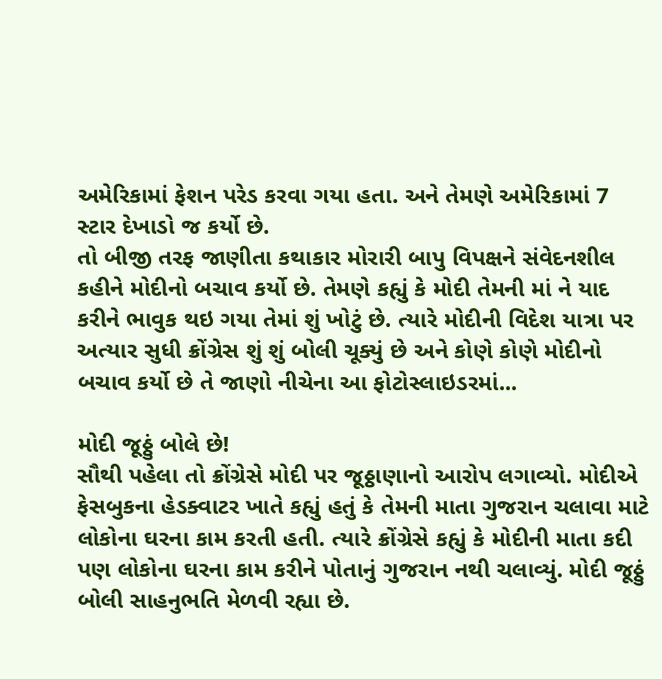અમેરિકામાં ફેશન પરેડ કરવા ગયા હતા. અને તેમણે અમેરિકામાં 7 સ્ટાર દેખાડો જ કર્યો છે.
તો બીજી તરફ જાણીતા કથાકાર મોરારી બાપુ વિપક્ષને સંવેદનશીલ કહીને મોદીનો બચાવ કર્યો છે. તેમણે કહ્યું કે મોદી તેમની માં ને યાદ કરીને ભાવુક થઇ ગયા તેમાં શું ખોટું છે. ત્યારે મોદીની વિદેશ યાત્રા પર અત્યાર સુધી ક્રોંગ્રેસ શું શું બોલી ચૂક્યું છે અને કોણે કોણે મોદીનો બચાવ કર્યો છે તે જાણો નીચેના આ ફોટોસ્લાઇડરમાં...

મોદી જૂઠ્ઠું બોલે છે!
સૌથી પહેલા તો ક્રોંગ્રેસે મોદી પર જૂઠ્ઠાણાનો આરોપ લગાવ્યો. મોદીએ ફેસબુકના હેડક્વાટર ખાતે કહ્યું હતું કે તેમની માતા ગુજરાન ચલાવા માટે લોકોના ઘરના કામ કરતી હતી. ત્યારે ક્રોંગ્રેસે કહ્યું કે મોદીની માતા કદી પણ લોકોના ઘરના કામ કરીને પોતાનું ગુજરાન નથી ચલાવ્યું. મોદી જૂઠ્ઠું બોલી સાહનુભતિ મેળવી રહ્યા છે.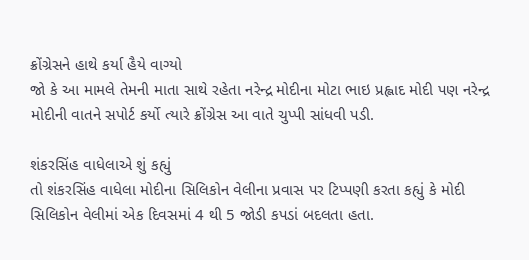ક્રોંગ્રેસને હાથે કર્યા હૈયે વાગ્યો
જો કે આ મામલે તેમની માતા સાથે રહેતા નરેન્દ્ર મોદીના મોટા ભાઇ પ્રહ્લાદ મોદી પણ નરેન્દ્ર મોદીની વાતને સપોર્ટ કર્યો ત્યારે ક્રોંગ્રેસ આ વાતે ચુપ્પી સાંધવી પડી.

શંકરસિંહ વાધેલાએ શું કહ્યું
તો શંકરસિંહ વાધેલા મોદીના સિલિકોન વેલીના પ્રવાસ પર ટિપ્પણી કરતા કહ્યું કે મોદી સિલિકોન વેલીમાં એક દિવસમાં 4 થી 5 જોડી કપડાં બદલતા હતા.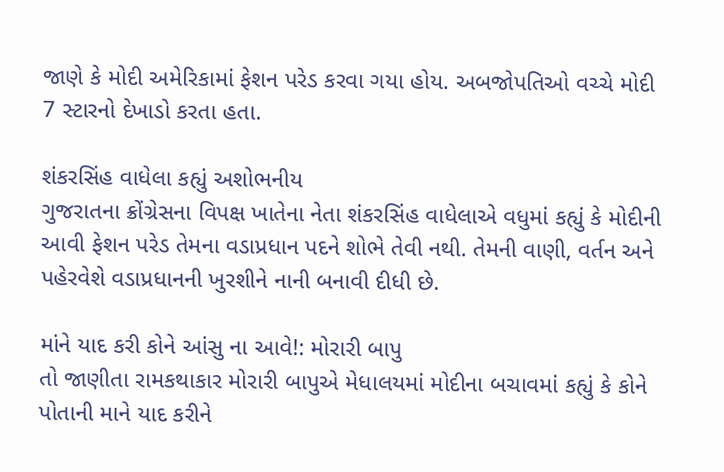જાણે કે મોદી અમેરિકામાં ફેશન પરેડ કરવા ગયા હોય. અબજોપતિઓ વચ્ચે મોદી 7 સ્ટારનો દેખાડો કરતા હતા.

શંકરસિંહ વાધેલા કહ્યું અશોભનીય
ગુજરાતના ક્રોંગ્રેસના વિપક્ષ ખાતેના નેતા શંકરસિંહ વાધેલાએ વધુમાં કહ્યું કે મોદીની આવી ફેશન પરેડ તેમના વડાપ્રધાન પદને શોભે તેવી નથી. તેમની વાણી, વર્તન અને પહેરવેશે વડાપ્રધાનની ખુરશીને નાની બનાવી દીધી છે.

માંને યાદ કરી કોને આંસુ ના આવે!: મોરારી બાપુ
તો જાણીતા રામકથાકાર મોરારી બાપુએ મેધાલયમાં મોદીના બચાવમાં કહ્યું કે કોને પોતાની માને યાદ કરીને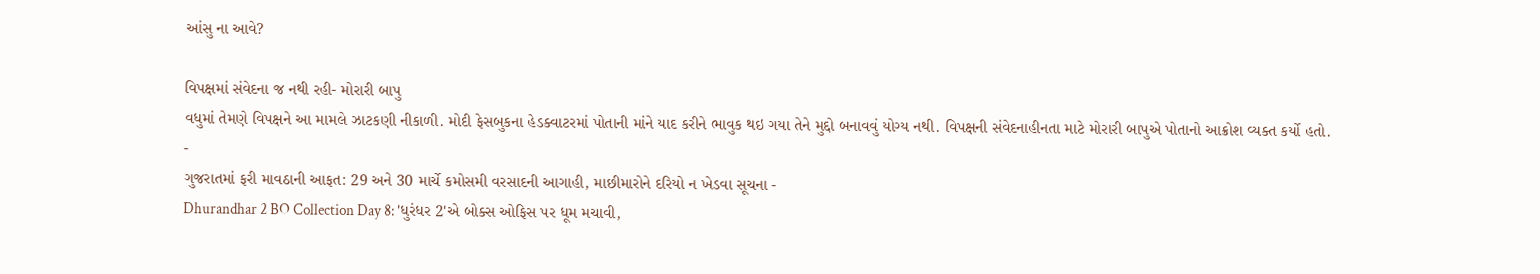આંસુ ના આવે?

વિપક્ષમાં સંવેદના જ નથી રહી- મોરારી બાપુ
વધુમાં તેમણે વિપક્ષને આ મામલે ઝાટકણી નીકાળી. મોદી ફેસબુકના હેડક્વાટરમાં પોતાની માંને યાદ કરીને ભાવુક થઇ ગયા તેને મુદ્દો બનાવવું યોગ્ય નથી. વિપક્ષની સંવેદનાહીનતા માટે મોરારી બાપુએ પોતાનો આક્રોશ વ્યક્ત કર્યો હતો.
-
ગુજરાતમાં ફરી માવઠાની આફત: 29 અને 30 માર્ચે કમોસમી વરસાદની આગાહી, માછીમારોને દરિયો ન ખેડવા સૂચના -
Dhurandhar 2 BO Collection Day 8: 'ધુરંધર 2'એ બોક્સ ઓફિસ પર ધૂમ મચાવી,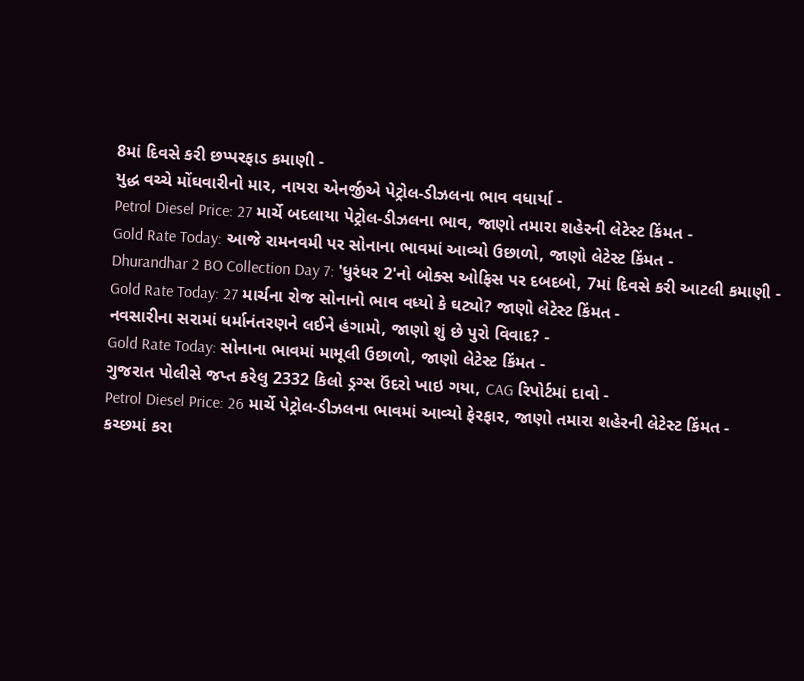8માં દિવસે કરી છપ્પરફાડ કમાણી -
યુદ્ધ વચ્ચે મોંઘવારીનો માર, નાયરા એનર્જીએ પેટ્રોલ-ડીઝલના ભાવ વધાર્યા -
Petrol Diesel Price: 27 માર્ચે બદલાયા પેટ્રોલ-ડીઝલના ભાવ, જાણો તમારા શહેરની લેટેસ્ટ કિંમત -
Gold Rate Today: આજે રામનવમી પર સોનાના ભાવમાં આવ્યો ઉછાળો, જાણો લેટેસ્ટ કિંમત -
Dhurandhar 2 BO Collection Day 7: 'ધુરંધર 2'નો બોક્સ ઓફિસ પર દબદબો, 7માં દિવસે કરી આટલી કમાણી -
Gold Rate Today: 27 માર્ચના રોજ સોનાનો ભાવ વધ્યો કે ઘટ્યો? જાણો લેટેસ્ટ કિંમત -
નવસારીના સરામાં ધર્માનંતરણને લઈને હંગામો, જાણો શું છે પુરો વિવાદ? -
Gold Rate Today: સોનાના ભાવમાં મામૂલી ઉછાળો, જાણો લેટેસ્ટ કિંમત -
ગુજરાત પોલીસે જપ્ત કરેલુ 2332 કિલો ડ્રગ્સ ઉંદરો ખાઇ ગયા, CAG રિપોર્ટમાં દાવો -
Petrol Diesel Price: 26 માર્ચે પેટ્રોલ-ડીઝલના ભાવમાં આવ્યો ફેરફાર, જાણો તમારા શહેરની લેટેસ્ટ કિંમત -
કચ્છમાં કરા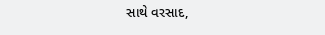સાથે વરસાદ,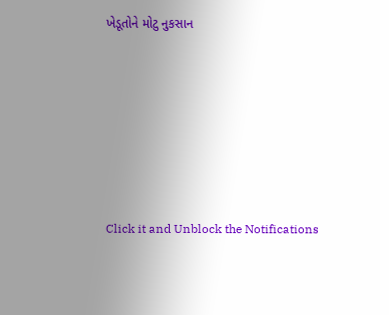ખેડૂતોને મોટુ નુકસાન








Click it and Unblock the Notifications